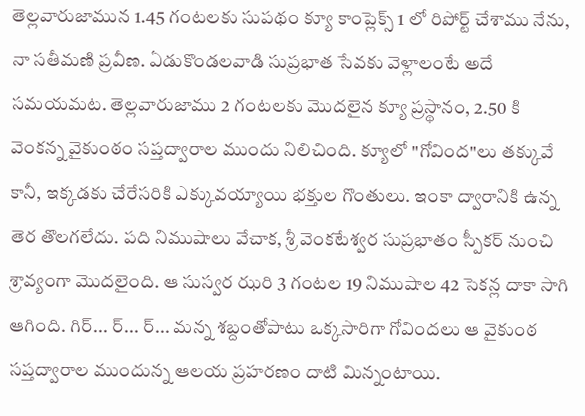తెల్లవారుజామున 1.45 గంటలకు సుపథం క్యూ కాంప్లెక్స్ 1 లో రిపోర్ట్ చేశాము నేను, నా సతీమణి ప్రవీణ. ఏడుకొండలవాడి సుప్రభాత సేవకు వెళ్లాలంటే అదే సమయమట. తెల్లవారుజాము 2 గంటలకు మొదలైన క్యూ ప్రస్థానం, 2.50 కి వెంకన్న వైకుంఠం సప్తద్వారాల ముందు నిలిచింది. క్యూలో "గోవింద"లు తక్కువే కానీ, ఇక్కడకు చేరేసరికి ఎక్కువయ్యాయి భక్తుల గొంతులు. ఇంకా ద్వారానికి ఉన్న తెర తొలగలేదు. పది నిముషాలు వేచాక, శ్రీ వెంకటేశ్వర సుప్రభాతం స్పీకర్ నుంచి శ్రావ్యంగా మొదలైంది. ఆ సుస్వర ఝరి 3 గంటల 19 నిముషాల 42 సెకన్ల దాకా సాగి ఆగింది. గిర్... ర్... ర్... మన్న శబ్దంతోపాటు ఒక్కసారిగా గోవిందలు ఆ వైకుంఠ సప్తద్వారాల ముందున్న ఆలయ ప్రహరణం దాటి మిన్నంటాయి.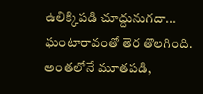ఉలిక్కిపడి చూద్దునుగదా... ఘంటారావంతో తెర తొలగింది. అంతలోనే మూతపడి,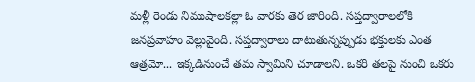మళ్లీ రెండు నిముషాలకల్లా ఓ వారకు తెర జారింది. సప్తద్వారాలలోకి జనప్రవాహం వెల్లువైంది. సప్తద్వారాలు దాటుతున్నప్పుడు భక్తులకు ఎంత ఆత్రమో... ఇక్కడినుంచే తమ స్వామిని చూడాలని. ఒకరి తలపై నుంచి ఒకరు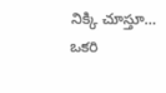నిక్కి చూస్తూ... ఒకరి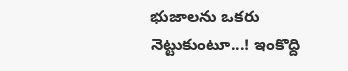భుజాలను ఒకరు నెట్టుకుంటూ...! ఇంకొద్ది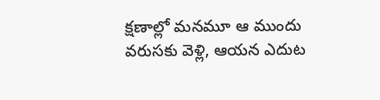క్షణాల్లో మనమూ ఆ ముందు వరుసకు వెళ్లి, ఆయన ఎదుట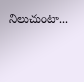నిలుచుంటా...